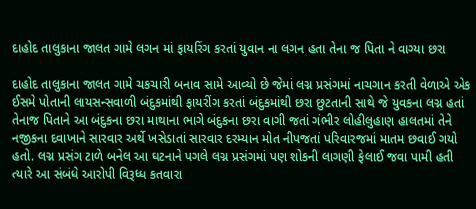દાહોદ તાલુકાના જાલત ગામે લગન માં ફાયરિંગ કરતાં યુવાન ના લગન હતા તેના જ પિતા ને વાગ્યા છરા

દાહોદ તાલુકાના જાલત ગામે ચકચારી બનાવ સામે આવ્યો છે જેમાં લગ્ન પ્રસંગમાં નાચગાન કરતી વેળાએ એક ઈસમે પોતાની લાયસન્સવાળી બંદુકમાંથી ફાયરીંગ કરતાં બંદુકમાંથી છરા છુટતાની સાથે જે યુવકના લગ્ન હતાં તેનાજ પિતાને આ બંદુકના છરા માથાના ભાગે બંદુકના છરા વાગી જતાં ગંભીર લોહીલુહાણ હાલતમાં તેને નજીકના દવાખાને સારવાર અર્થે ખસેડાતાં સારવાર દરમ્યાન મોત નીપજતાં પરિવારજમાં માતમ છવાઈ ગયો હતો. લગ્ન પ્રસંગ ટાળે બનેલ આ ઘટનાને પગલે લગ્ન પ્રસંગમાં પણ શોકની લાગણી ફેલાઈ જવા પામી હતી ત્યારે આ સંબંધે આરોપી વિરૂધ્ધ કતવારા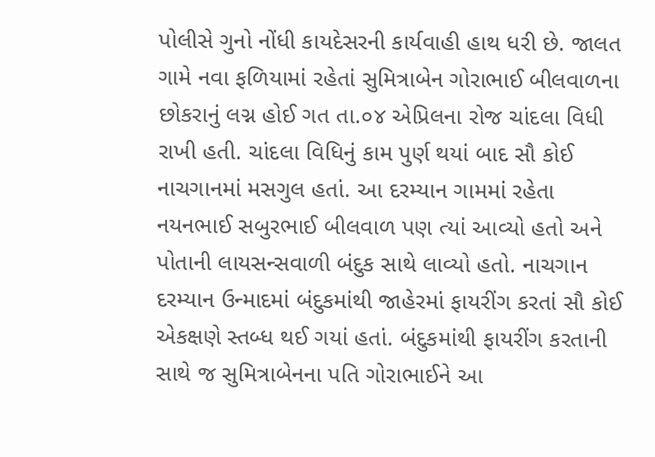પોલીસે ગુનો નોંધી કાયદેસરની કાર્યવાહી હાથ ધરી છે. જાલત ગામે નવા ફળિયામાં રહેતાં સુમિત્રાબેન ગોરાભાઈ બીલવાળના છોકરાનું લગ્ન હોઈ ગત તા.૦૪ એપ્રિલના રોજ ચાંદલા વિધી રાખી હતી. ચાંદલા વિધિનું કામ પુર્ણ થયાં બાદ સૌ કોઈ નાચગાનમાં મસગુલ હતાં. આ દરમ્યાન ગામમાં રહેતા નયનભાઈ સબુરભાઈ બીલવાળ પણ ત્યાં આવ્યો હતો અને પોતાની લાયસન્સવાળી બંદુક સાથે લાવ્યો હતો. નાચગાન દરમ્યાન ઉન્માદમાં બંદુકમાંથી જાહેરમાં ફાયરીંગ કરતાં સૌ કોઈ એકક્ષણે સ્તબ્ધ થઈ ગયાં હતાં. બંદુકમાંથી ફાયરીંગ કરતાની સાથે જ સુમિત્રાબેનના પતિ ગોરાભાઈને આ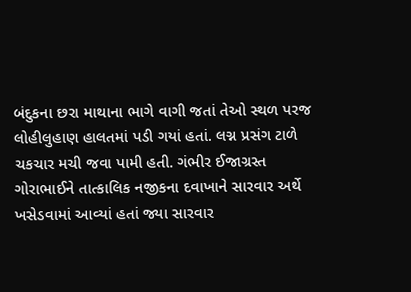બંદુકના છરા માથાના ભાગે વાગી જતાં તેઓ સ્થળ પરજ લોહીલુહાણ હાલતમાં પડી ગયાં હતાં. લગ્ન પ્રસંગ ટાળે ચકચાર મચી જવા પામી હતી. ગંભીર ઈજાગ્રસ્ત ગોરાભાઈને તાત્કાલિક નજીકના દવાખાને સારવાર અર્થે ખસેડવામાં આવ્યાં હતાં જ્યા સારવાર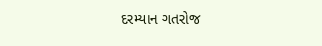દરમ્યાન ગતરોજ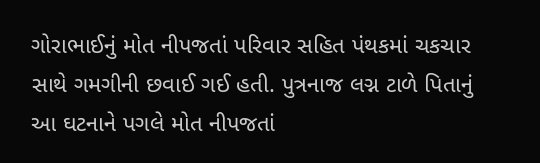ગોરાભાઈનું મોત નીપજતાં પરિવાર સહિત પંથકમાં ચકચાર સાથે ગમગીની છવાઈ ગઈ હતી. પુત્રનાજ લગ્ન ટાળે પિતાનું આ ઘટનાને પગલે મોત નીપજતાં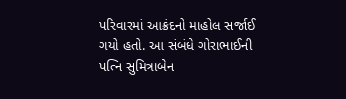પરિવારમાં આક્રંદનો માહોલ સર્જાઈ ગયો હતો. આ સંબંધે ગોરાભાઈની પત્નિ સુમિત્રાબેન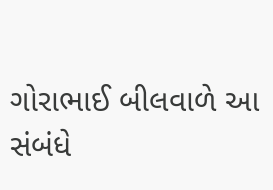ગોરાભાઈ બીલવાળે આ સંબંધે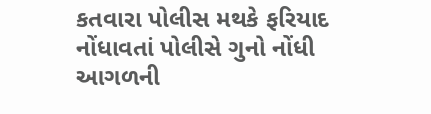કતવારા પોલીસ મથકે ફરિયાદ નોંધાવતાં પોલીસે ગુનો નોંધી આગળની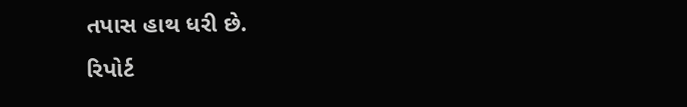તપાસ હાથ ધરી છે.
રિપોર્ટ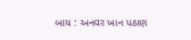બાય : અનવર ખાન પઠાણ